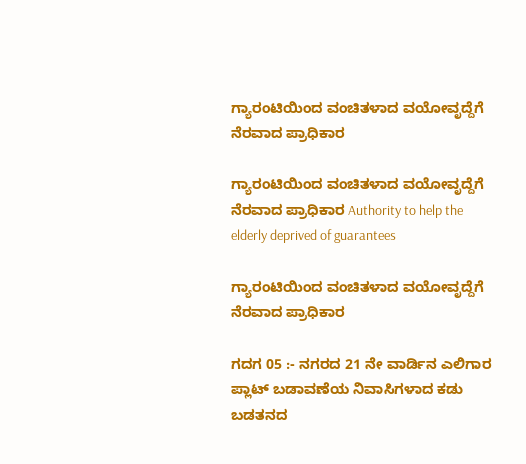ಗ್ಯಾರಂಟಿಯಿಂದ ವಂಚಿತಳಾದ ವಯೋವೃದ್ದೆಗೆ ನೆರವಾದ ಪ್ರಾಧಿಕಾರ

ಗ್ಯಾರಂಟಿಯಿಂದ ವಂಚಿತಳಾದ ವಯೋವೃದ್ದೆಗೆ ನೆರವಾದ ಪ್ರಾಧಿಕಾರ Authority to help the elderly deprived of guarantees

ಗ್ಯಾರಂಟಿಯಿಂದ ವಂಚಿತಳಾದ ವಯೋವೃದ್ದೆಗೆ ನೆರವಾದ ಪ್ರಾಧಿಕಾರ

ಗದಗ 05 :- ನಗರದ 21 ನೇ ವಾರ್ಡಿನ ಎಲಿಗಾರ ಪ್ಲಾಟ್ ಬಡಾವಣೆಯ ನಿವಾಸಿಗಳಾದ ಕಡು ಬಡತನದ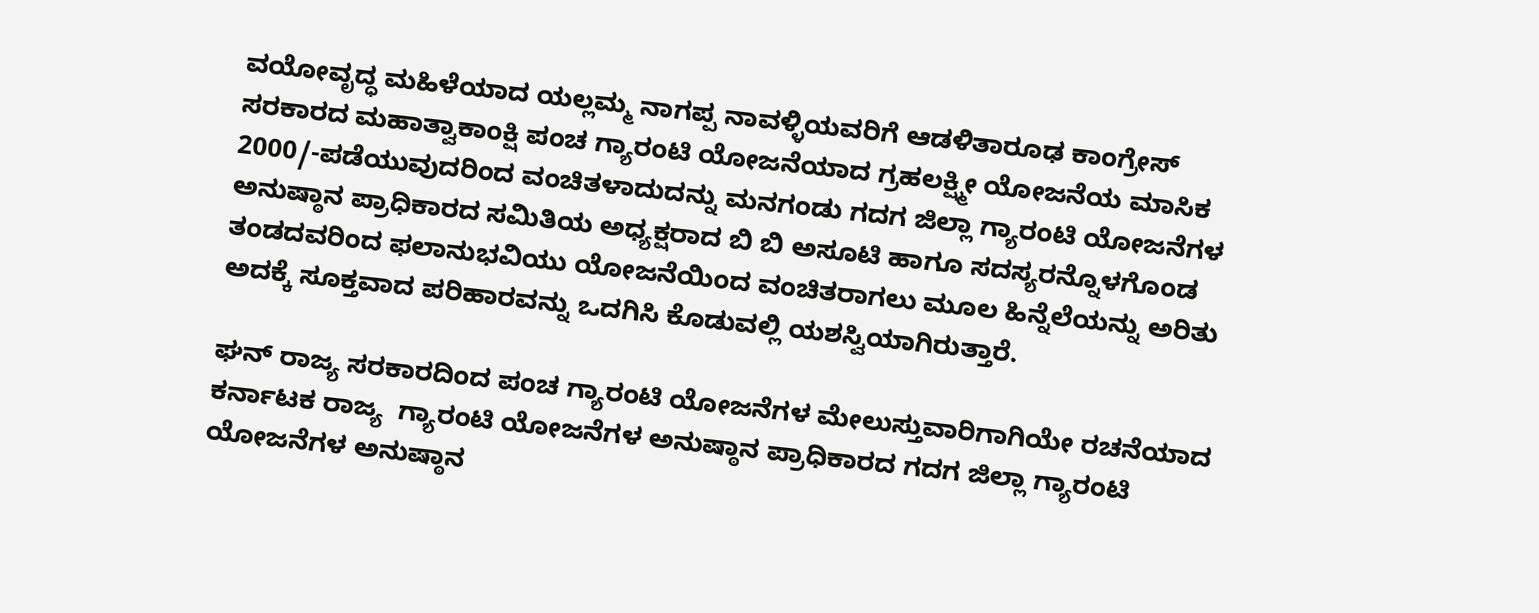ವಯೋವೃದ್ಧ ಮಹಿಳೆಯಾದ ಯಲ್ಲಮ್ಮ ನಾಗಪ್ಪ ನಾವಳ್ಳಿಯವರಿಗೆ ಆಡಳಿತಾರೂಢ ಕಾಂಗ್ರೇಸ್ ಸರಕಾರದ ಮಹಾತ್ವಾಕಾಂಕ್ಷಿ ಪಂಚ ಗ್ಯಾರಂಟಿ ಯೋಜನೆಯಾದ ಗ್ರಹಲಕ್ಷ್ಮೀ ಯೋಜನೆಯ ಮಾಸಿಕ 2000/-ಪಡೆಯುವುದರಿಂದ ವಂಚಿತಳಾದುದನ್ನು ಮನಗಂಡು ಗದಗ ಜಿಲ್ಲಾ ಗ್ಯಾರಂಟಿ ಯೋಜನೆಗಳ ಅನುಷ್ಠಾನ ಪ್ರಾಧಿಕಾರದ ಸಮಿತಿಯ ಅಧ್ಯಕ್ಷರಾದ ಬಿ ಬಿ ಅಸೂಟಿ ಹಾಗೂ ಸದಸ್ಯರನ್ನೊಳಗೊಂಡ ತಂಡದವರಿಂದ ಫಲಾನುಭವಿಯು ಯೋಜನೆಯಿಂದ ವಂಚಿತರಾಗಲು ಮೂಲ ಹಿನ್ನೆಲೆಯನ್ನು ಅರಿತು ಅದಕ್ಕೆ ಸೂಕ್ತವಾದ ಪರಿಹಾರವನ್ನು ಒದಗಿಸಿ ಕೊಡುವಲ್ಲಿ ಯಶಸ್ವಿಯಾಗಿರುತ್ತಾರೆ.

ಘನ್ ರಾಜ್ಯ ಸರಕಾರದಿಂದ ಪಂಚ ಗ್ಯಾರಂಟಿ ಯೋಜನೆಗಳ ಮೇಲುಸ್ತುವಾರಿಗಾಗಿಯೇ ರಚನೆಯಾದ ಕರ್ನಾಟಕ ರಾಜ್ಯ  ಗ್ಯಾರಂಟಿ ಯೋಜನೆಗಳ ಅನುಷ್ಠಾನ ಪ್ರಾಧಿಕಾರದ ಗದಗ ಜಿಲ್ಲಾ ಗ್ಯಾರಂಟಿ ಯೋಜನೆಗಳ ಅನುಷ್ಠಾನ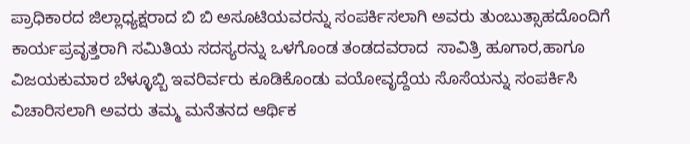ಪ್ರಾಧಿಕಾರದ ಜಿಲ್ಲಾಧ್ಯಕ್ಷರಾದ ಬಿ ಬಿ ಅಸೂಟಿಯವರನ್ನು ಸಂಪರ್ಕಿಸಲಾಗಿ ಅವರು ತುಂಬುತ್ಸಾಹದೊಂದಿಗೆ ಕಾರ್ಯಪ್ರವೃತ್ತರಾಗಿ ಸಮಿತಿಯ ಸದಸ್ಯರನ್ನು ಒಳಗೊಂಡ ತಂಡದವರಾದ  ಸಾವಿತ್ರಿ ಹೂಗಾರ,ಹಾಗೂ ವಿಜಯಕುಮಾರ ಬೆಳ್ಳೂಬ್ಬಿ ಇವರಿರ್ವರು ಕೂಡಿಕೊಂಡು ವಯೋವೃದ್ದೆಯ ಸೊಸೆಯನ್ನು ಸಂಪರ್ಕಿಸಿ ವಿಚಾರಿಸಲಾಗಿ ಅವರು ತಮ್ಮ ಮನೆತನದ ಆರ್ಥಿಕ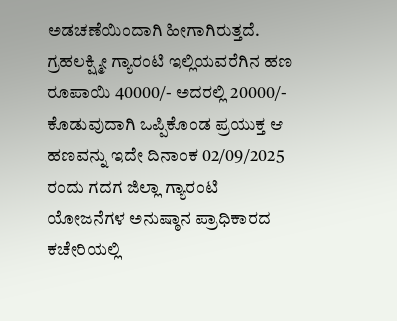ಅಡಚಣೆಯಿಂದಾಗಿ ಹೀಗಾಗಿರುತ್ತದೆ. ಗ್ರಹಲಕ್ಷ್ಮೀ ಗ್ಯಾರಂಟಿ ಇಲ್ಲಿಯವರೆಗಿನ ಹಣ ರೂಪಾಯಿ 40000/- ಅದರಲ್ಲಿ 20000/- ಕೊಡುವುದಾಗಿ ಒಪ್ಪಿಕೊಂಡ ಪ್ರಯುಕ್ತ ಆ ಹಣವನ್ನು ಇದೇ ದಿನಾಂಕ 02/09/2025 ರಂದು ಗದಗ ಜಿಲ್ಲಾ ಗ್ಯಾರಂಟಿ ಯೋಜನೆಗಳ ಅನುಷ್ಠಾನ ಪ್ರಾಧಿಕಾರದ ಕಚೇರಿಯಲ್ಲಿ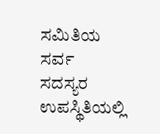ಸಮಿತಿಯ ಸರ್ವ ಸದಸ್ಯರ ಉಪಸ್ಥಿತಿಯಲ್ಲಿ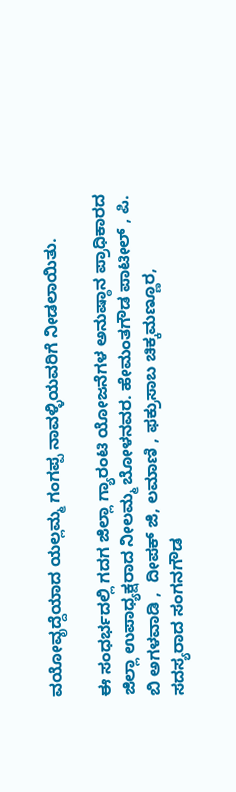ವಯೋವೃದ್ದೆಯಾದ ಯಲ್ಲಮ್ಮ ಗಂಗಪ್ಪ ನಾವಳ್ಳಿಯವರಿಗೆ ನೀಡಲಾಯಿತು.

ಈ ಸಂಧರ್ಭದಲ್ಲಿ ಗದಗ ಜಿಲ್ಲಾ ಗ್ಯಾರಂಟಿ ಯೋಜನೆಗಳ ಅನುಷ್ಠಾನ ಪ್ರಾಧಿಕಾರದ ಜಿಲ್ಲಾ ಉಪಾಧ್ಯಕ್ಷರಾದ ನೀಲಮ್ಮ ಬೋಳನವರ. ಹೇಮಂತಗೌಡ ಪಾಟೀಲ್ , ಪಿ. ಬಿ ಅಗಳವಾಡಿ ,  ದೀಪಕ್ ಜಿ, ಲಮಾಣಿ , ಫಕ್ರುಸಾಬ ಚಿಕ್ಕಮಣ್ಣೂರ, ಸದಸ್ಯರಾದ ಸಂಗನಗೌಡ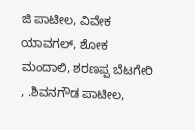ಜಿ ಪಾಟೀಲ, ವಿವೇಕ ಯಾವಗಲ್, ಶೋಕ ಮಂದಾಲಿ, ಶರಣಪ್ಪ ಬೆಟಗೇರಿ , .ಶಿವನಗೌಡ ಪಾಟೀಲ,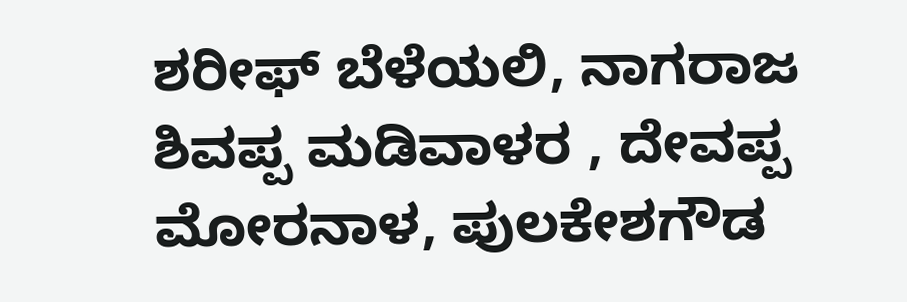ಶರೀಫ್ ಬೆಳೆಯಲಿ, ನಾಗರಾಜ ಶಿವಪ್ಪ ಮಡಿವಾಳರ , ದೇವಪ್ಪ ಮೋರನಾಳ, ಪುಲಕೇಶಗೌಡ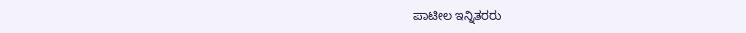ಪಾಟೀಲ ಇನ್ನಿತರರು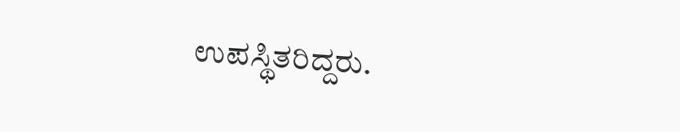ಉಪಸ್ಥಿತರಿದ್ದರು.